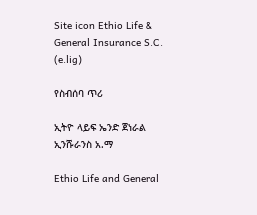Site icon Ethio Life & General Insurance S.C. (e.lig)

የስብሰባ ጥሪ

ኢትዮ ላይፍ ኤንድ ጀነራል ኢንሹራንስ አ.ማ

Ethio Life and General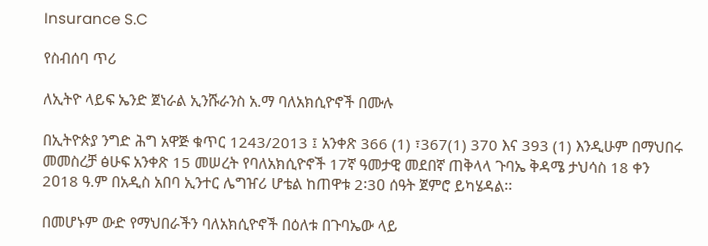Insurance S.C

የስብሰባ ጥሪ

ለኢትዮ ላይፍ ኤንድ ጀነራል ኢንሹራንስ አ.ማ ባለአክሲዮኖች በሙሉ

በኢትዮጵያ ንግድ ሕግ አዋጅ ቁጥር 1243/2013 ፤ አንቀጽ 366 (1) ፣367(1) 370 እና 393 (1) እንዲሁም በማህበሩ መመስረቻ ፅሁፍ አንቀጽ 15 መሠረት የባለአክሲዮኖች 17ኛ ዓመታዊ መደበኛ ጠቅላላ ጉባኤ ቅዳሜ ታህሳስ 18 ቀን 2ዐ18 ዓ.ም በአዲስ አበባ ኢንተር ሌግዠሪ ሆቴል ከጠዋቱ 2፡3ዐ ሰዓት ጀምሮ ይካሄዳል፡፡

በመሆኑም ውድ የማህበራችን ባለአክሲዮኖች በዕለቱ በጉባኤው ላይ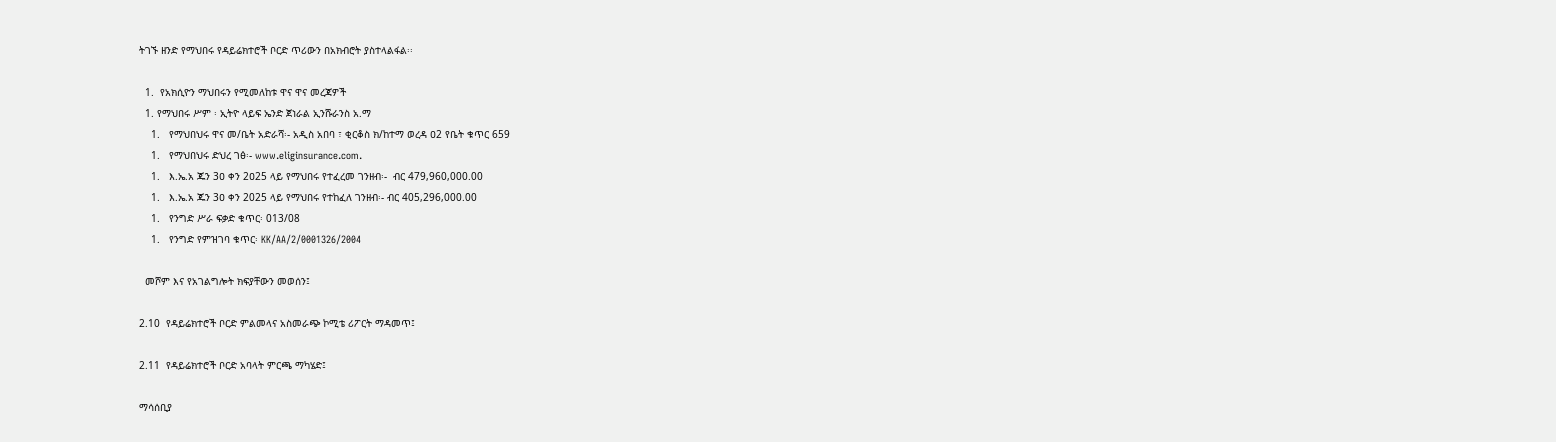ትገኙ ዘንድ የማህበሩ የዳይሬክተሮች ቦርድ ጥሪውን በአክብሮት ያስተላልፋል፡፡

  1.  የአክሲዮን ማህበሩን የሚመለከቱ ዋና ዋና መረጃዎች
  1. የማህበሩ ሥም ፡ ኢትዮ ላይፍ ኤንድ ጀነራል ኢንሹራንስ አ.ማ
    1.   የማህበህሩ ዋና መ/ቤት አድራሻ፡- አዲስ አበባ ፣ ቂርቆስ ክ/ከተማ ወረዳ ዐ2 የቤት ቁጥር 659
    1.   የማህበህሩ ድህረ ገፅ፡- www.eliginsurance.com.
    1.   እ.ኤ.አ ጁን 3ዐ ቀን 2ዐ25 ላይ የማህበሩ የተፈረመ ገንዘብ፡-  ብር 479,960,000.00
    1.   እ.ኤ.አ ጁን 3ዐ ቀን 2025 ላይ የማህበሩ የተከፈለ ገንዘብ፡- ብር 405,296,000.00
    1.   የንግድ ሥራ ፍቃድ ቁጥር፡ 013/08
    1.   የንግድ የምዝገባ ቁጥር፡ KK/AA/2/0001326/2004

  መሾም እና የአገልግሎት ክፍያቸውን መወሰን፤

2.10  የዳይሬክተሮች ቦርድ ምልመላና አስመራጭ ኮሚቴ ሪፖርት ማዳመጥ፤

2.11  የዳይሬክተሮች ቦርድ አባላት ምርጫ ማካሄድ፤

ማሳሰቢያ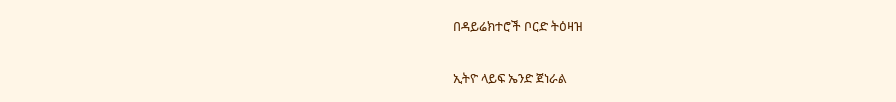በዳይሬክተሮች ቦርድ ትዕዛዝ

ኢትዮ ላይፍ ኤንድ ጀነራል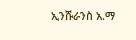ኢንሹራንስ አ.ማ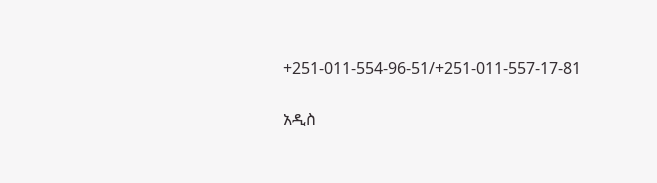+251-011-554-96-51/+251-011-557-17-81

አዲስ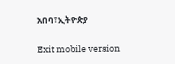አበባ፣ኢትዮጵያ

Exit mobile version